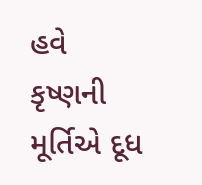હવે કૃષ્ણની મૂર્તિએ દૂધ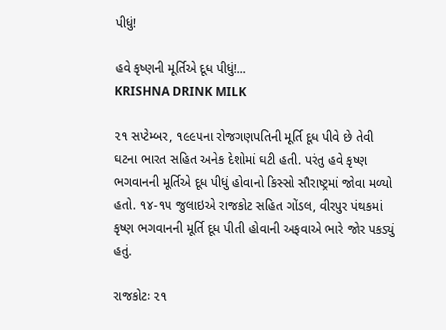પીધું!

હવે કૃષ્ણની મૂર્તિએ દૂધ પીધું!...
KRISHNA DRINK MILK

૨૧ સપ્ટેમ્બર, ૧૯૯૫ના રોજગણપતિની મૂર્તિ દૂધ પીવે છે તેવી ઘટના ભારત સહિત અનેક દેશોમાં ઘટી હતી. પરંતુ હવે કૃષ્ણ ભગવાનની મૂર્તિએ દૂધ પીધું હોવાનો કિસ્સો સૌરાષ્ટ્રમાં જોવા મળ્યો હતો. ૧૪-૧૫ જુલાઇએ રાજકોટ સહિત ગોંડલ, વીરપુર પંથકમાં કૃષ્ણ ભગવાનની મૂર્તિ દૂધ પીતી હોવાની અફવાએ ભારે જોર પકડ્યું હતું.

રાજકોટઃ ૨૧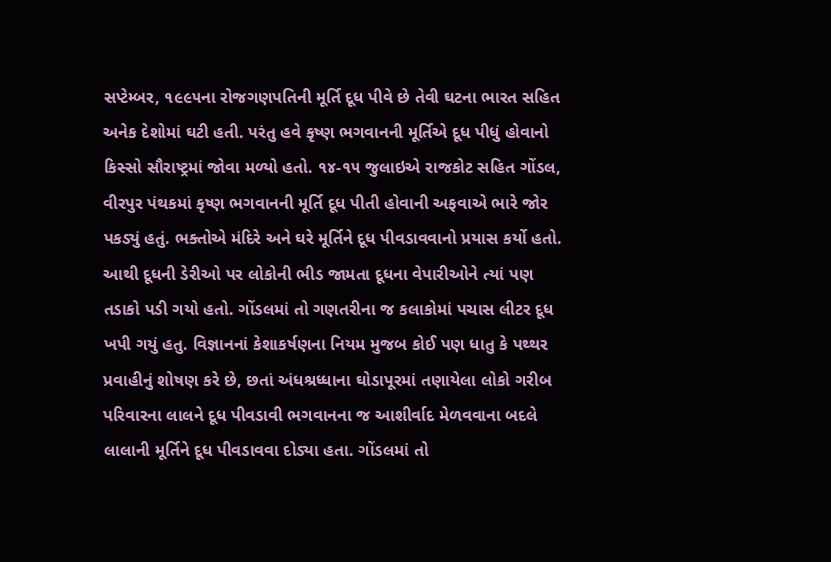સપ્ટેમ્બર, ૧૯૯૫ના રોજગણપતિની મૂર્તિ દૂધ પીવે છે તેવી ઘટના ભારત સહિત અનેક દેશોમાં ઘટી હતી. પરંતુ હવે કૃષ્ણ ભગવાનની મૂર્તિએ દૂધ પીધું હોવાનો કિસ્સો સૌરાષ્ટ્રમાં જોવા મળ્યો હતો. ૧૪-૧૫ જુલાઇએ રાજકોટ સહિત ગોંડલ, વીરપુર પંથકમાં કૃષ્ણ ભગવાનની મૂર્તિ દૂધ પીતી હોવાની અફવાએ ભારે જોર પકડ્યું હતું. ભક્તોએ મંદિરે અને ઘરે મૂર્તિને દૂધ પીવડાવવાનો પ્રયાસ કર્યો હતો. આથી દૂધની ડેરીઓ પર લોકોની ભીડ જામતા દૂધના વેપારીઓને ત્યાં પણ તડાકો પડી ગયો હતો. ગોંડલમાં તો ગણતરીના જ કલાકોમાં પચાસ લીટર દૂધ ખપી ગયું હતુ. વિજ્ઞાનનાં કેશાકર્ષણના નિયમ મુજબ કોઈ પણ ધાતુ કે પથ્થર પ્રવાહીનું શોષણ કરે છે, છતાં અંધશ્રધ્ધાના ઘોડાપૂરમાં તણાયેલા લોકો ગરીબ પરિવારના લાલને દૂધ પીવડાવી ભગવાનના જ આશીર્વાદ મેળવવાના બદલે લાલાની મૂર્તિને દૂધ પીવડાવવા દોડ્યા હતા. ગોંડલમાં તો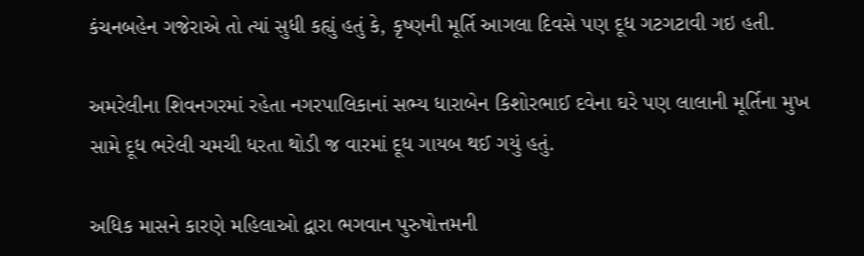કંચનબહેન ગજેરાએ તો ત્યાં સુધી કહ્યું હતું કે, કૃષ્ણની મૂર્તિ આગલા દિવસે પણ દૂધ ગટગટાવી ગઇ હતી.

અમરેલીના શિવનગરમાં રહેતા નગરપાલિકાનાં સભ્ય ધારાબેન કિશોરભાઈ દવેના ઘરે પણ લાલાની મૂર્તિના મુખ સામે દૂધ ભરેલી ચમચી ધરતા થોડી જ વારમાં દૂધ ગાયબ થઈ ગયું હતું.

અધિક માસને કારણે મહિલાઓ દ્વારા ભગવાન પુરુષોત્તમની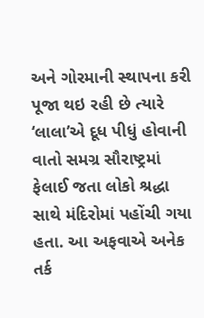અને ગોરમાની સ્થાપના કરી પૂજા થઇ રહી છે ત્યારે ‘લાલા’એ દૂધ પીધું હોવાની વાતો સમગ્ર સૌરાષ્ટ્રમાં ફેલાઈ જતા લોકો શ્રદ્ધા સાથે મંદિરોમાં પહોંચી ગયા હતા. આ અફવાએ અનેક તર્ક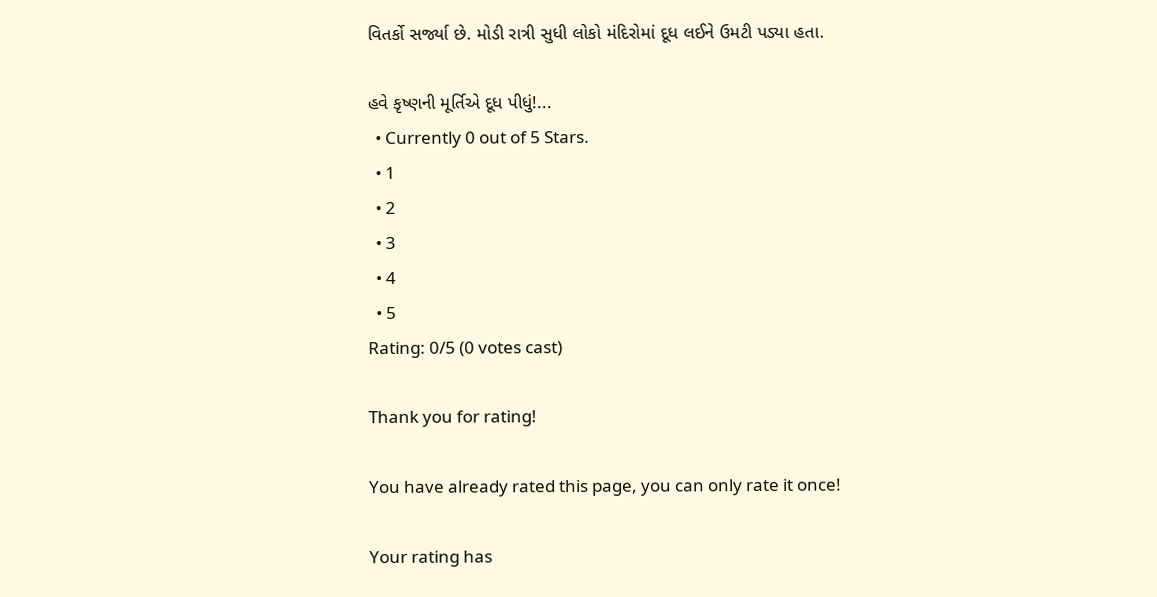વિતર્કો સર્જ્યા છે. મોડી રાત્રી સુધી લોકો મંદિરોમાં દૂધ લઈને ઉમટી પડ્યા હતા.

હવે કૃષ્ણની મૂર્તિએ દૂધ પીધું!...
  • Currently 0 out of 5 Stars.
  • 1
  • 2
  • 3
  • 4
  • 5
Rating: 0/5 (0 votes cast)

Thank you for rating!

You have already rated this page, you can only rate it once!

Your rating has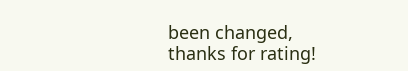been changed, thanks for rating!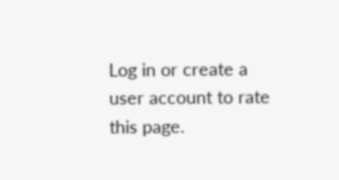Log in or create a user account to rate this page.